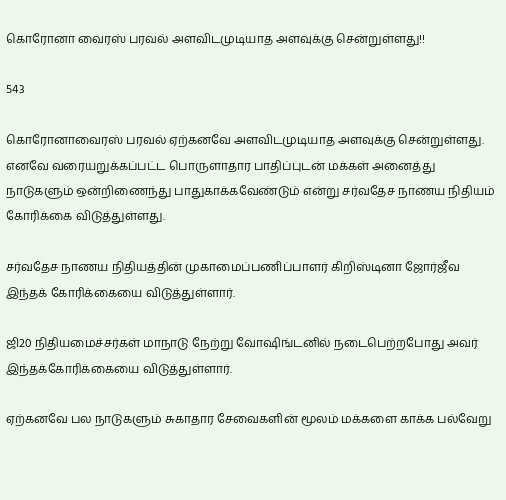கொரோனா வைரஸ் பரவல் அளவிடமுடியாத அளவுக்கு சென்றுள்ளது!!

543

கொரோனாவைரஸ் பரவல் ஏற்கனவே அளவிடமுடியாத அளவுக்கு சென்றுள்ளது. எனவே வரையறுக்கப்பட்ட பொருளாதார பாதிப்புடன் மக்கள் அனைத்து நாடுகளும் ஒன்றிணைந்து பாதுகாக்கவேண்டும் என்று சர்வதேச நாணய நிதியம் கோரிக்கை விடுத்துள்ளது.

சர்வதேச நாணய நிதியத்தின் முகாமைப்பணிப்பாளர் கிறிஸ்டினா ஜோர்ஜீவ இந்தக் கோரிக்கையை விடுத்துள்ளார்.

ஜி20 நிதியமைச்சர்கள் மாநாடு நேற்று வோஷிங்டனில் நடைபெற்றபோது அவர் இந்தக்கோரிக்கையை விடுத்துள்ளார்.

ஏற்கனவே பல நாடுகளும் சுகாதார சேவைகளின் மூலம் மக்களை காக்க பல்வேறு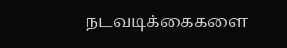நடவடிக்கைகளை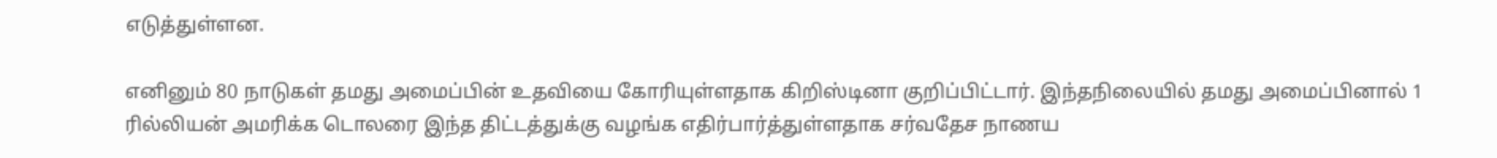எடுத்துள்ளன.

எனினும் 80 நாடுகள் தமது அமைப்பின் உதவியை கோரியுள்ளதாக கிறிஸ்டினா குறிப்பிட்டார். இந்தநிலையில் தமது அமைப்பினால் 1 ரில்லியன் அமரிக்க டொலரை இந்த திட்டத்துக்கு வழங்க எதிர்பார்த்துள்ளதாக சர்வதேச நாணய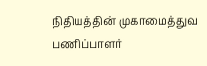நிதியத்தின் முகாமைத்துவ பணிப்பாளர்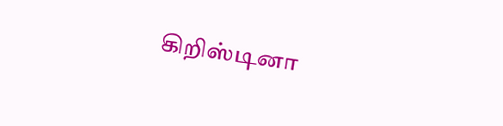கிறிஸ்டினா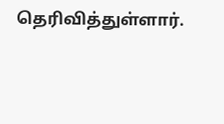தெரிவித்துள்ளார்.